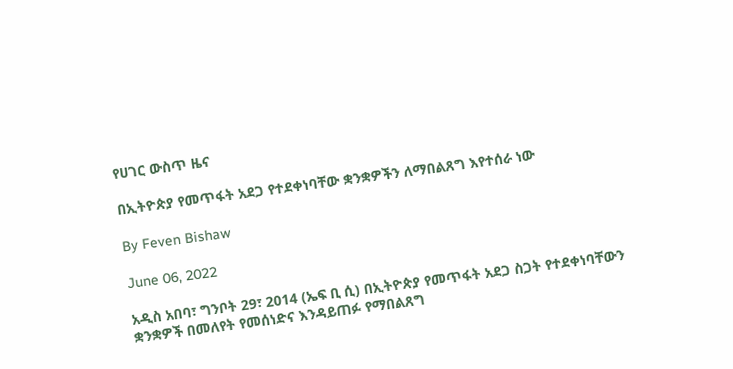የሀገር ውስጥ ዜና

በኢትዮጵያ የመጥፋት አደጋ የተደቀነባቸው ቋንቋዎችን ለማበልጸግ እየተሰራ ነው

By Feven Bishaw

June 06, 2022

አዲስ አበባ፣ ግንቦት 29፣ 2014 (ኤፍ ቢ ሲ) በኢትዮጵያ የመጥፋት አደጋ ስጋት የተደቀነባቸውን ቋንቋዎች በመለየት የመሰነድና እንዳይጠፉ የማበልጸግ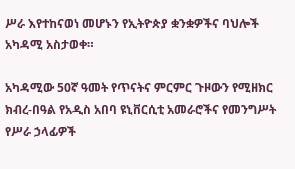ሥራ እየተከናወነ መሆኑን የኢትዮጵያ ቋንቋዎችና ባህሎች አካዳሚ አስታወቀ።

አካዳሚው 50ኛ ዓመት የጥናትና ምርምር ጉዞውን የሚዘክር ክብረ-በዓል የአዲስ አበባ ዩኒቨርሲቲ አመራሮችና የመንግሥት የሥራ ኃላፊዎች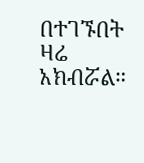በተገኙበት ዛሬ አክብሯል።